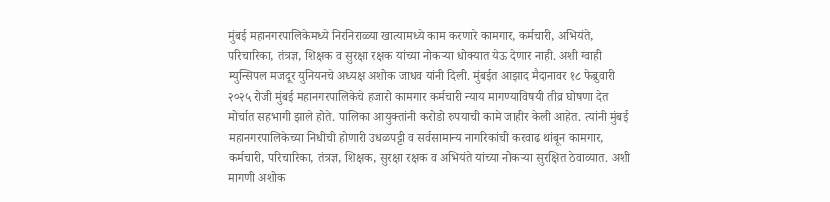मुंबई महानगरपालिकेमध्ये निरनिराळ्या खात्यामध्ये काम करणारे कामगार, कर्मचारी, अभियंते, परिचारिका, तंत्रज्ञ, शिक्षक व सुरक्षा रक्षक यांच्या नोकऱ्या धोक्यात येऊ देणार नाही. अशी ग्वाही म्युन्सिपल मजदूर युनियनचे अध्यक्ष अशोक जाधव यांनी दिली. मुंबईत आझाद मैदानावर १८ फेब्रुवारी २०२५ रोजी मुंबई महानगरपालिकेचे हजारो कामगार कर्मचारी न्याय मागण्याविषयी तीव्र घोषणा देत मोर्चात सहभागी झाले होते. पालिका आयुक्तांनी करोडो रुपयाची कामे जाहीर केली आहेत. त्यांनी मुंबई महानगरपालिकेच्या निधीची होणारी उधळपट्टी व सर्वसामान्य नागरिकांची करवाढ थांबून कामगार, कर्मचारी, परिचारिका, तंत्रज्ञ, शिक्षक, सुरक्षा रक्षक व अभियंते यांच्या नोकऱ्या सुरक्षित ठेवाव्यात. अशी मागणी अशोक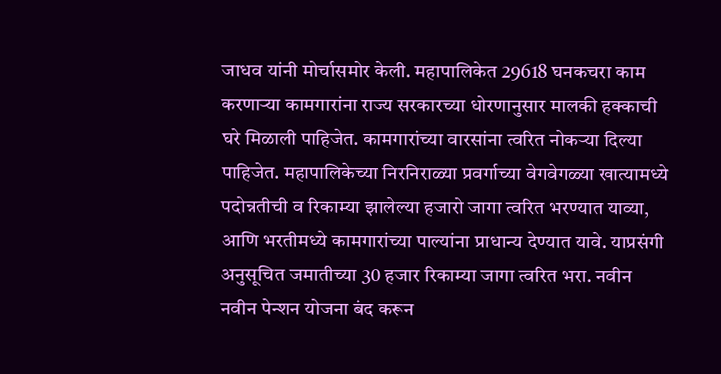जाधव यांनी मोर्चासमोर केली. महापालिकेत 29618 घनकचरा काम करणाऱ्या कामगारांना राज्य सरकारच्या धोरणानुसार मालकी हक्काची घरे मिळाली पाहिजेत. कामगारांच्या वारसांना त्वरित नोकऱ्या दिल्या पाहिजेत. महापालिकेच्या निरनिराळ्या प्रवर्गाच्या वेगवेगळ्या खात्यामध्ये पदोन्नतीची व रिकाम्या झालेल्या हजारो जागा त्वरित भरण्यात याव्या, आणि भरतीमध्ये कामगारांच्या पाल्यांना प्राधान्य देण्यात यावे. याप्रसंगी अनुसूचित जमातीच्या 30 हजार रिकाम्या जागा त्वरित भरा. नवीन नवीन पेन्शन योजना बंद करून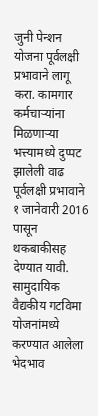जुनी पेन्शन योजना पूर्वलक्षी प्रभावाने लागू करा. कामगार कर्मचाऱ्यांना मिळणाऱ्या भत्त्यामध्ये दुप्पट झालेली वाढ पूर्वलक्षी प्रभावाने १ जानेवारी 2016 पासून थकबाकीसह देण्यात यावी. सामुदायिक वैद्यकीय गटविमा योजनांमध्ये करण्यात आलेला भेदभाव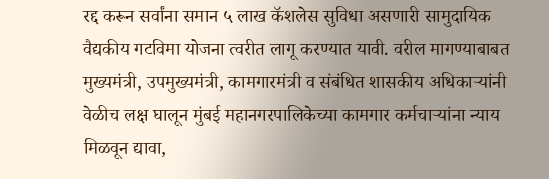रद्द करून सर्वांना समान ५ लाख कॅशलेस सुविधा असणारी सामुदायिक वैद्यकीय गटविमा योजना त्वरीत लागू करण्यात यावी. वरील मागण्याबाबत मुख्यमंत्री, उपमुख्यमंत्री, कामगारमंत्री व संबंधित शासकीय अधिकाऱ्यांनी वेळीच लक्ष घालून मुंबई महानगरपालिकेच्या कामगार कर्मचाऱ्यांना न्याय मिळवून द्यावा,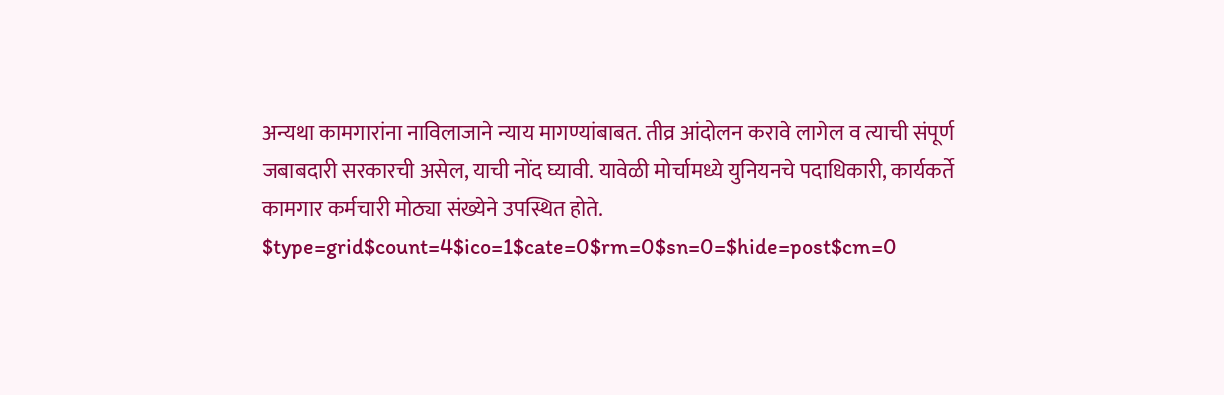अन्यथा कामगारांना नाविलाजाने न्याय मागण्यांबाबत. तीव्र आंदोलन करावे लागेल व त्याची संपूर्ण जबाबदारी सरकारची असेल, याची नोंद घ्यावी. यावेळी मोर्चामध्ये युनियनचे पदाधिकारी, कार्यकर्ते कामगार कर्मचारी मोठ्या संख्येने उपस्थित होते.
$type=grid$count=4$ico=1$cate=0$rm=0$sn=0=$hide=post$cm=0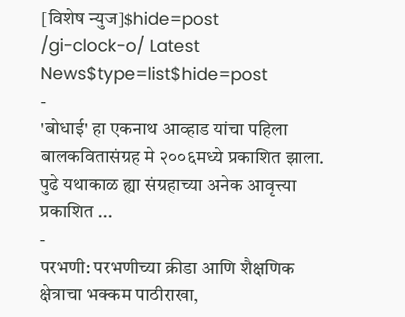[विशेष न्युज]$hide=post
/gi-clock-o/ Latest News$type=list$hide=post
-
'बोधाई' हा एकनाथ आव्हाड यांचा पहिला बालकवितासंग्रह मे २००६मध्ये प्रकाशित झाला. पुढे यथाकाळ ह्या संग्रहाच्या अनेक आवृत्त्या प्रकाशित ...
-
परभणी: परभणीच्या क्रीडा आणि शैक्षणिक क्षेत्राचा भक्कम पाठीराखा,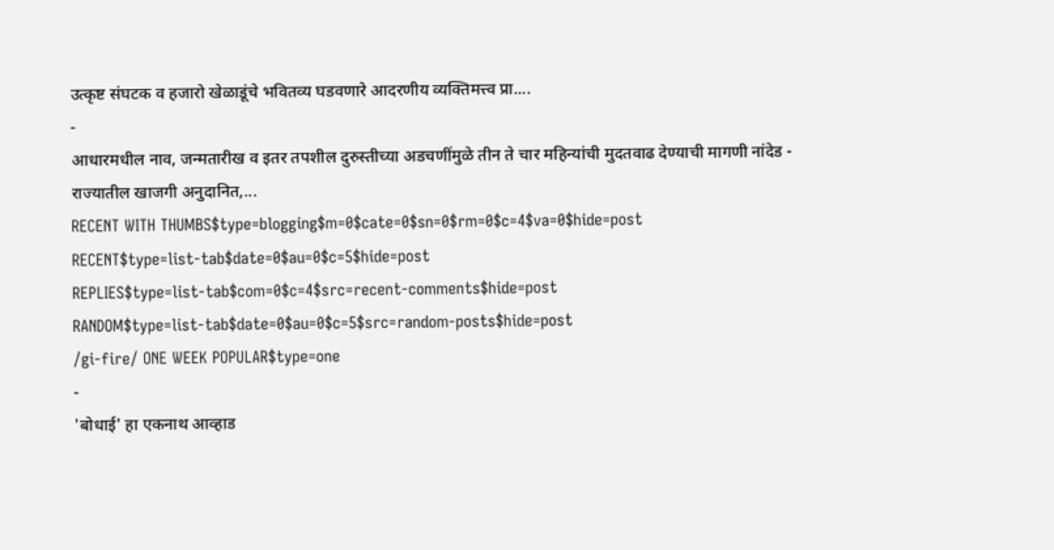उत्कृष्ट संघटक व हजारो खेळाडूंचे भवितव्य घडवणारे आदरणीय व्यक्तिमत्त्व प्रा....
-
आधारमधील नाव, जन्मतारीख व इतर तपशील दुरुस्तीच्या अडचणींमुळे तीन ते चार महिन्यांची मुदतवाढ देण्याची मागणी नांदेड - राज्यातील खाजगी अनुदानित,...
RECENT WITH THUMBS$type=blogging$m=0$cate=0$sn=0$rm=0$c=4$va=0$hide=post
RECENT$type=list-tab$date=0$au=0$c=5$hide=post
REPLIES$type=list-tab$com=0$c=4$src=recent-comments$hide=post
RANDOM$type=list-tab$date=0$au=0$c=5$src=random-posts$hide=post
/gi-fire/ ONE WEEK POPULAR$type=one
-
'बोधाई' हा एकनाथ आव्हाड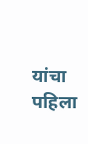यांचा पहिला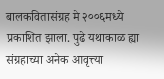बालकवितासंग्रह मे २००६मध्ये प्रकाशित झाला. पुढे यथाकाळ ह्या संग्रहाच्या अनेक आवृत्त्या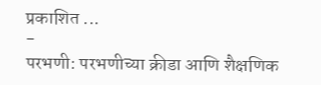प्रकाशित ...
-
परभणी: परभणीच्या क्रीडा आणि शैक्षणिक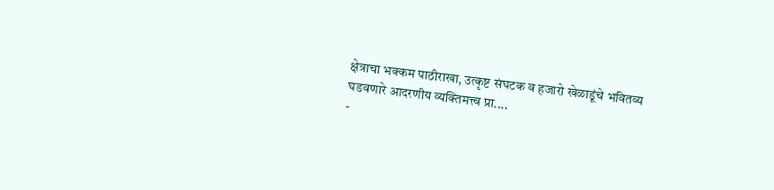क्षेत्राचा भक्कम पाठीराखा, उत्कृष्ट संघटक व हजारो खेळाडूंचे भवितव्य घडवणारे आदरणीय व्यक्तिमत्त्व प्रा....
-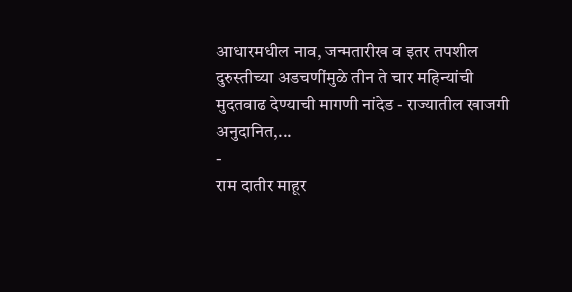आधारमधील नाव, जन्मतारीख व इतर तपशील दुरुस्तीच्या अडचणींमुळे तीन ते चार महिन्यांची मुदतवाढ देण्याची मागणी नांदेड - राज्यातील खाजगी अनुदानित,...
-
राम दातीर माहूर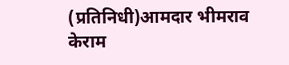(प्रतिनिधी)आमदार भीमराव केराम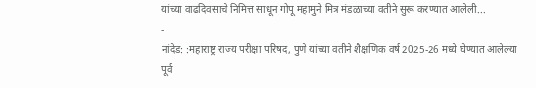यांच्या वाढदिवसाचे निमित्त साधून गोपू महामुने मित्र मंडळाच्या वतीने सुरू करण्यात आलेली...
-
नांदेड: :महाराष्ट्र राज्य परीक्षा परिषद, पुणे यांच्या वतीने शैक्षणिक वर्ष 2025-26 मध्ये घेण्यात आलेल्या पूर्व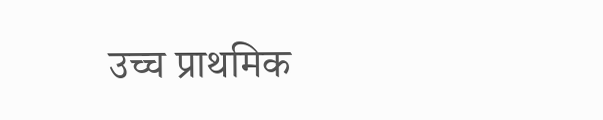उच्च प्राथमिक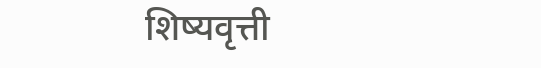शिष्यवृत्ती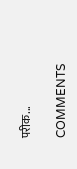परीक...

COMMENTS